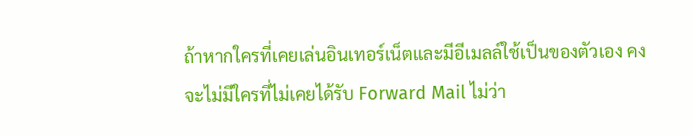ถ้าหากใครที่เคยเล่นอินเทอร์เน็ตและมีอีเมลล์ใช้เป็นของตัวเอง คงจะไม่มีใครที่ไม่เคยได้รับ Forward Mail ไม่ว่า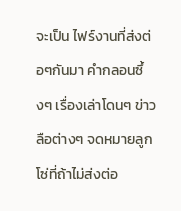จะเป็น ไฟร์งานที่ส่งต่อๆกันมา คำกลอนซึ้งๆ เรื่องเล่าโดนๆ ข่าวลือต่างๆ จดหมายลูกโซ่ที่ถ้าไม่ส่งต่อ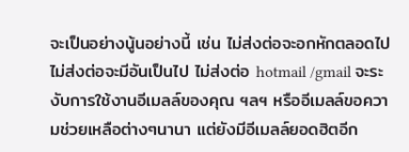จะเป็นอย่างนู้นอย่างนี้ เช่น ไม่ส่งต่อจะอกหักตลอดไป ไม่ส่งต่อจะมีอันเป็นไป ไม่ส่งต่อ hotmail /gmail จะระงับการใช้งานอีเมลล์ของคุณ ฯลฯ หรืออีเมลล์ขอความช่วยเหลือต่างๆนานา แต่ยังมีอีเมลล์ยอดฮิตอีก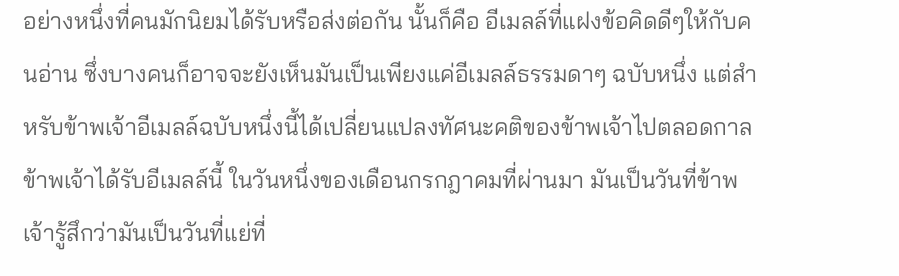อย่างหนึ่งที่คนมักนิยมได้รับหรือส่งต่อกัน นั้นก็คือ อีเมลล์ที่แฝงข้อคิดดีๆให้กับคนอ่าน ซึ่งบางคนก็อาจจะยังเห็นมันเป็นเพียงแค่อีเมลล์ธรรมดาๆ ฉบับหนึ่ง แต่สำหรับข้าพเจ้าอีเมลล์ฉบับหนึ่งนี้ได้เปลี่ยนแปลงทัศนะคติของข้าพเจ้าไปตลอดกาล
ข้าพเจ้าได้รับอีเมลล์นี้ ในวันหนึ่งของเดือนกรกฎาคมที่ผ่านมา มันเป็นวันที่ข้าพเจ้ารู้สึกว่ามันเป็นวันที่แย่ที่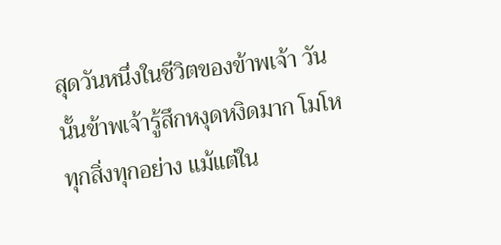สุดวันหนึ่งในชีวิตของข้าพเจ้า วันนั้นข้าพเจ้ารู้สึกหงุดหงิดมาก โมโหทุกสิ่งทุกอย่าง แม้แต่ใน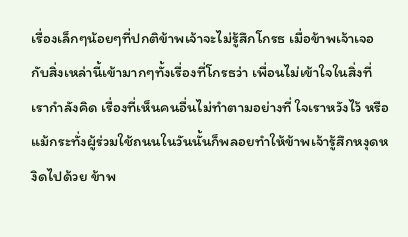เรื่องเล็กๆน้อยๆที่ปกติข้าพเจ้าจะไม่รู้สึกโกรธ เมื่อข้าพเจ้าเจอกับสิ่งเหล่านี้เข้ามากๆทั้งเรื่องที่โกรธว่า เพื่อนไม่เข้าใจในสิ่งที่เรากำลังคิด เรื่องที่เห็นคนอื่นไม่ทำตามอย่างที่ ใจเราหวังไว้ หรือแม้กระทั่งผู้ร่วมใช้ถนนในวันนั้นก็พลอยทำให้ข้าพเจ้ารู้สึกหงุดหงิดไปด้วย ข้าพ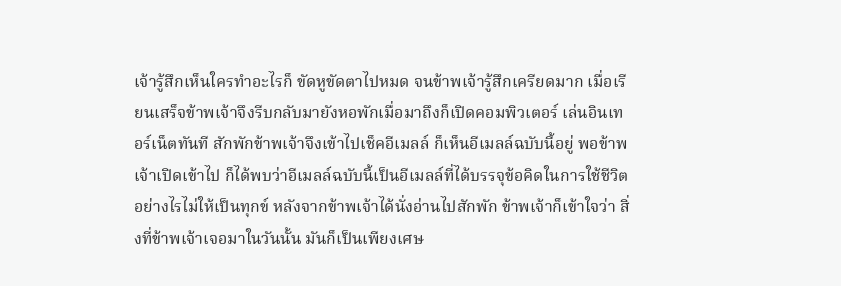เจ้ารู้สึกเห็นใครทำอะไรก็ ขัดหูขัดตาไปหมด จนข้าพเจ้ารู้สึกเครียดมาก เมื่อเรียนเสร็จข้าพเจ้าจึงรีบกลับมายังหอพักเมื่อมาถึงก็เปิดคอมพิวเตอร์ เล่นอินเทอร์เน็ตทันที สักพักข้าพเจ้าจึงเข้าไปเช็คอีเมลล์ ก็เห็นอีเมลล์ฉบับนี้อยู่ พอข้าพเจ้าเปิดเข้าไป ก็ได้พบว่าอีเมลล์ฉบับนี้เป็นอีเมลล์ที่ได้บรรจุข้อคิดในการใช้ชีวิตอย่างไรไม่ให้เป็นทุกข์ หลังจากข้าพเจ้าได้นั่งอ่านไปสักพัก ข้าพเจ้าก็เข้าใจว่า สิ่งที่ข้าพเจ้าเจอมาในวันนั้น มันก็เป็นเพียงเศษ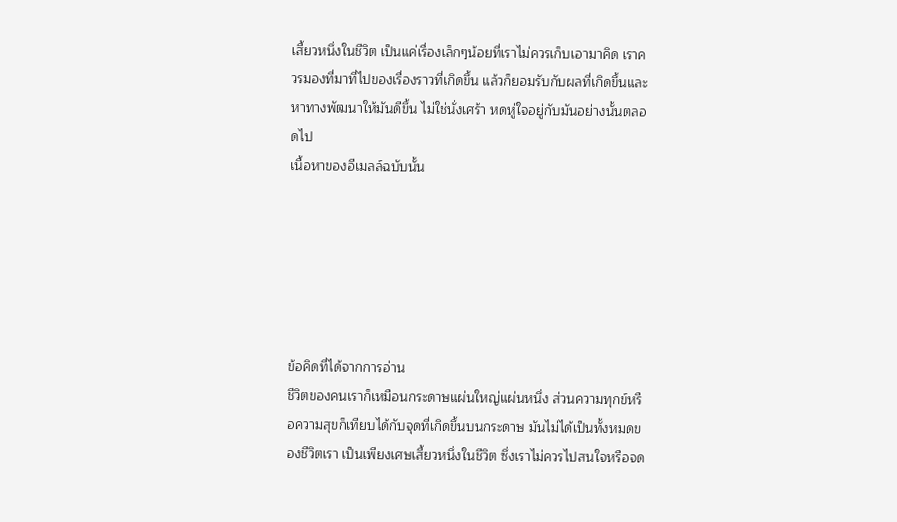เสี้ยวหนึ่งในชีวิต เป็นแค่เรื่องเล็กๆน้อยที่เราไม่ควรเก็บเอามาคิด เราควรมองที่มาที่ไปของเรื่องราวที่เกิดขึ้น แล้วก็ยอมรับกับผลที่เกิดขึ้นและหาทางพัฒนาให้มันดีขึ้น ไม่ใช่นั่งเศร้า หดหู่ใจอยู่กับมันอย่างนั้นตลอดไป
เนื้อหาของอีเมลล์ฉบับนั้น






ข้อคิดที่ได้จากการอ่าน
ชีวิตของคนเราก็เหมือนกระดาษแผ่นใหญ่แผ่นหนึ่ง ส่วนความทุกข์หรือความสุขก็เทียบได้กับจุดที่เกิดขึ้นบนกระดาษ มันไม่ได้เป็นทั้งหมดของชีวิตเรา เป็นเพียงเศษเสี้ยวหนึ่งในชีวิต ซึ่งเราไม่ควรไปสนใจหรือจด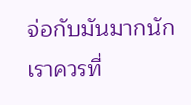จ่อกับมันมากนัก เราควรที่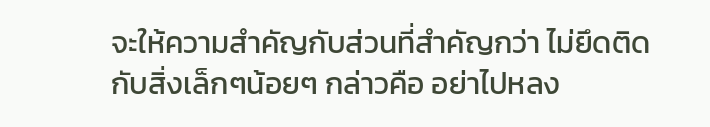จะให้ความสำคัญกับส่วนที่สำคัญกว่า ไม่ยึดติดกับสิ่งเล็กๆน้อยๆ กล่าวคือ อย่าไปหลง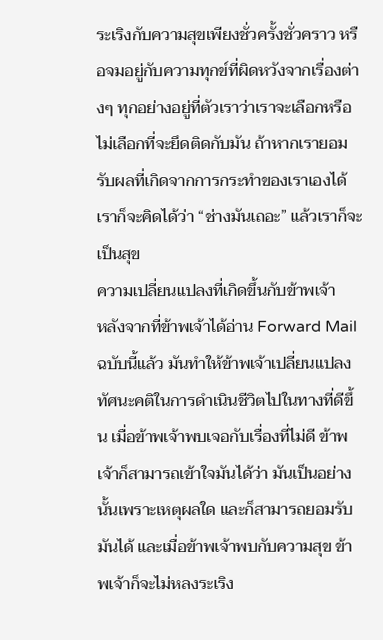ระเริงกับความสุขเพียงชั่วครั้งชั่วคราว หรือจมอยู่กับความทุกข์ที่ผิดหวังจากเรื่องต่างๆ ทุกอย่างอยู่ที่ตัวเราว่าเราจะเลือกหรือไม่เลือกที่จะยึดติดกับมัน ถ้าหากเรายอมรับผลที่เกิดจากการกระทำของเราเองได้ เราก็จะคิดได้ว่า “ช่างมันเถอะ” แล้วเราก็จะเป็นสุข
ความเปลี่ยนแปลงที่เกิดขึ้นกับข้าพเจ้า
หลังจากที่ข้าพเจ้าได้อ่าน Forward Mail ฉบับนี้แล้ว มันทำให้ข้าพเจ้าเปลี่ยนแปลงทัศนะคติในการดำเนินชีวิตไปในทางที่ดีขึ้น เมื่อข้าพเจ้าพบเจอกับเรื่องที่ไม่ดี ข้าพเจ้าก็สามารถเข้าใจมันได้ว่า มันเป็นอย่างนั้นเพราะเหตุผลใด และก็สามารถยอมรับมันได้ และเมื่อข้าพเจ้าพบกับความสุข ข้าพเจ้าก็จะไม่หลงระเริง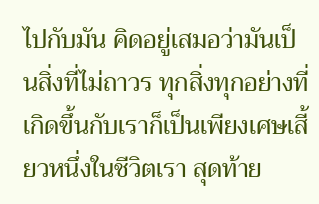ไปกับมัน คิดอยู่เสมอว่ามันเป็นสิ่งที่ไม่ถาวร ทุกสิ่งทุกอย่างที่เกิดขึ้นกับเราก็เป็นเพียงเศษเสี้ยวหนึ่งในชีวิตเรา สุดท้าย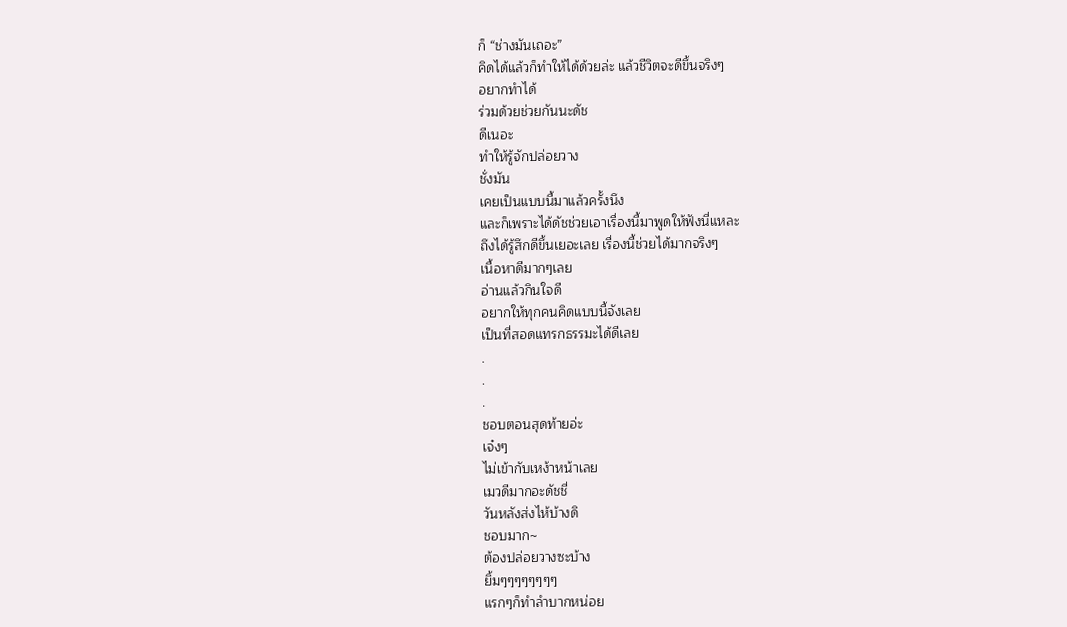ก็ “ช่างมันเถอะ”
คิดได้แล้วก็ทำให้ได้ด้วยล่ะ แล้วชีวิตจะดีขึ้นจริงๆ
อยากทำได้
ร่วมด้วยช่วยกันนะดัช
ดีเนอะ
ทำให้รู้จักปล่อยวาง
ชั่งมัน
เคยเป็นแบบนี้มาแล้วครั้งนึง
และก็เพราะได้ดัชช่วยเอาเรื่องนี้มาพูดให้ฟังนี่แหละ
ถึงได้รู้สึกดีขึ้นเยอะเลย เรื่องนี้ช่วยได้มากจริงๆ
เนื้อหาดีมากๆเลย
อ่านแล้วกินใจดี
อยากให้ทุกคนคิดแบบนี้จังเลย
เป็นที่สอดแทรกธรรมะได้ดีเลย
.
.
.
ชอบตอนสุดท้ายอ่ะ
เจ๋งๆ
ไม่เข้ากับเหง้าหน้าเลย
เมวดีมากอะดัชชี่
วันหลังส่งไห้บ้างดิ
ชอบมาก~
ต้องปล่อยวางซะบ้าง
ยิ้มๆๆๆๆๆๆๆๆ
แรกๆก็ทำลำบากหน่อย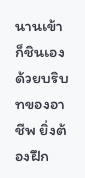นานเข้าก็ชินเอง
ด้วยบริบทของอาชีพ ยิ่งต้องฝึก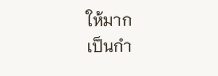ให้มาก
เป็นกำ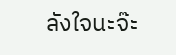ลังใจนะจ๊ะ